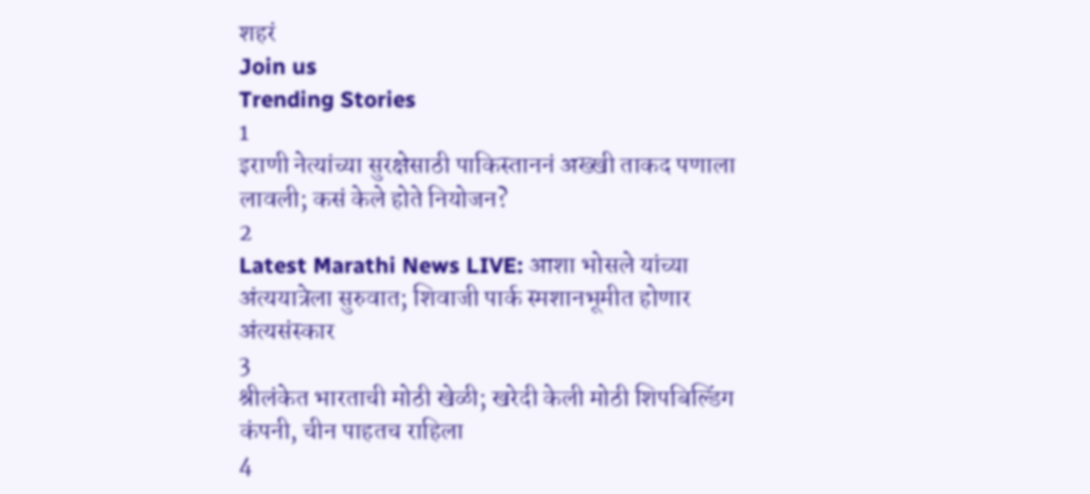शहरं
Join us
Trending Stories
1
इराणी नेत्यांच्या सुरक्षेसाठी पाकिस्ताननं अख्खी ताकद पणाला लावली; कसं केले होते नियोजन?
2
Latest Marathi News LIVE: आशा भोसले यांच्या अंत्ययात्रेला सुरुवात; शिवाजी पार्क स्मशानभूमीत होणार अंत्यसंस्कार
3
श्रीलंकेत भारताची मोठी खेळी; खरेदी केली मोठी शिपबिल्डिंग कंपनी, चीन पाहतच राहिला
4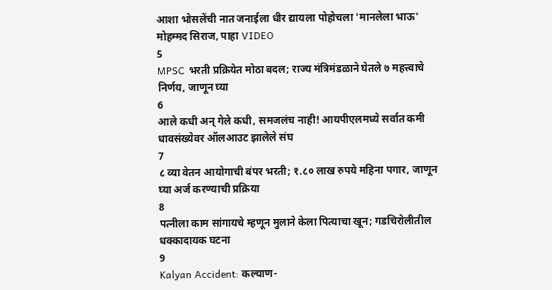आशा भोसलेंची नात जनाईला धीर द्यायला पोहोचला 'मानलेला भाऊ' मोहम्मद सिराज, पाहा VIDEO
5
MPSC भरती प्रक्रियेत मोठा बदल; राज्य मंत्रिमंडळाने घेतले ७ महत्त्वाचे निर्णय, जाणून घ्या
6
आले कधी अन् गेले कधी, समजलंच नाही! आयपीएलमध्ये सर्वात कमी धावसंख्येवर ऑलआउट झालेले संघ
7
८ व्या वेतन आयोगाची बंपर भरती; १.८० लाख रुपये महिना पगार, जाणून घ्या अर्ज करण्याची प्रक्रिया
8
पत्नीला काम सांगायचे म्हणून मुलाने केला पित्याचा खून; गडचिरोलीतील धक्कादायक घटना
9
Kalyan Accident: कल्याण-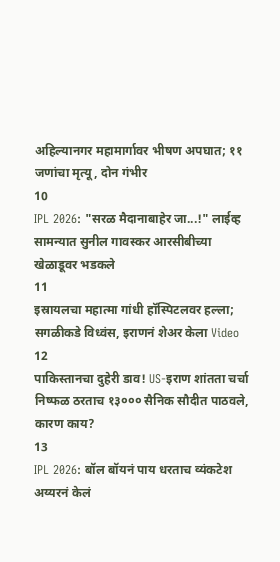अहिल्यानगर महामार्गावर भीषण अपघात; ११ जणांचा मृत्यू, दोन गंभीर
10
IPL 2026: "सरळ मैदानाबाहेर जा...!" लाईव्ह सामन्यात सुनील गावस्कर आरसीबीच्या खेळाडूवर भडकले
11
इस्रायलचा महात्मा गांधी हॉस्पिटलवर हल्ला; सगळीकडे विध्वंस, इराणनं शेअर केला Video
12
पाकिस्तानचा दुहेरी डाव! US-इराण शांतता चर्चा निष्फळ ठरताच १३००० सैनिक सौदीत पाठवले, कारण काय?
13
IPL 2026: बॉल बॉयनं पाय धरताच व्यंकटेश अय्यरनं केलं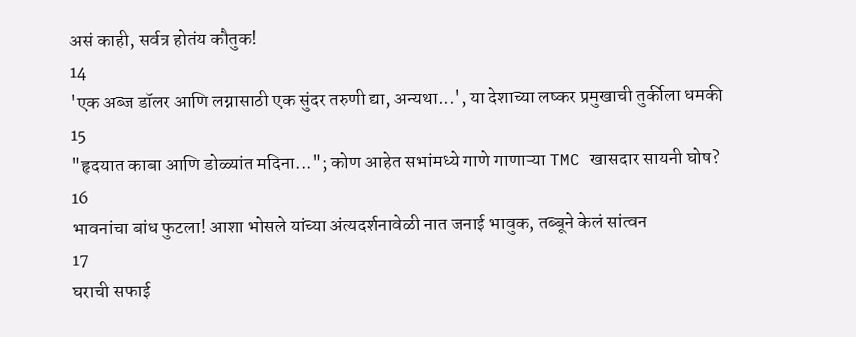असं काही, सर्वत्र होतंय कौतुक!
14
'एक अब्ज डॉलर आणि लग्नासाठी एक सुंदर तरुणी द्या, अन्यथा...', या देशाच्या लष्कर प्रमुखाची तुर्कीला धमकी
15
"हृदयात काबा आणि डोळ्यांत मदिना..."; कोण आहेत सभांमध्ये गाणे गाणाऱ्या TMC खासदार सायनी घोष?
16
भावनांचा बांध फुटला! आशा भोसले यांच्या अंत्यदर्शनावेळी नात जनाई भावुक, तब्बूने केलं सांत्वन
17
घराची सफाई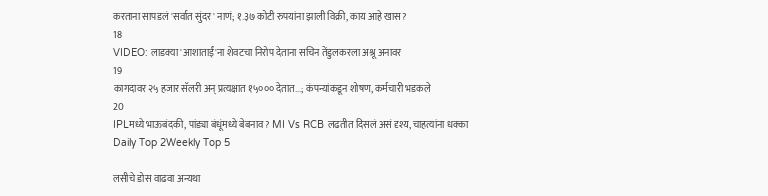करताना सापडलं 'सर्वात सुंदर' नाणं; १.३७ कोटी रुपयांना झाली विक्री, काय आहे खास?
18
VIDEO: लाडक्या 'आशाताईं'ना शेवटचा निरोप देताना सचिन तेंडुलकरला अश्रू अनावर
19
कागदावर २५ हजार सॅलरी अन् प्रत्यक्षात १५००० देतात...; कंपन्यांकडून शोषण, कर्मचारी भडकले
20
IPLमध्ये भाऊबंदकी, पांड्या बंधूंमध्ये बेबनाव? MI Vs RCB लढतीत दिसलं असं दृश्य, चाहत्यांना धक्का
Daily Top 2Weekly Top 5

लसीचे डोस वाढवा अन्यथा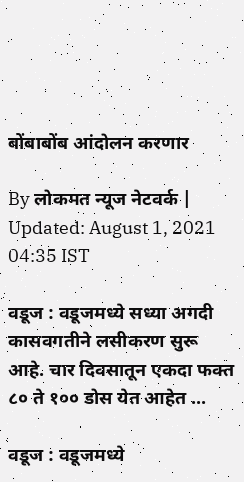बोंबाबोंब आंदोलन करणार

By लोकमत न्यूज नेटवर्क | Updated: August 1, 2021 04:35 IST

वडूज : वडूजमध्ये सध्या अगदी कासवगतीने लसीकरण सुरू आहे. चार दिवसातून एकदा फक्त ८० ते १०० डोस येत आहेत ...

वडूज : वडूजमध्ये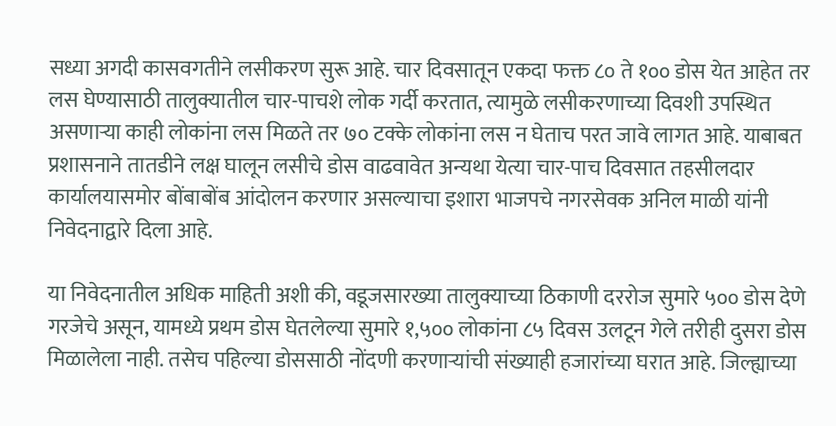सध्या अगदी कासवगतीने लसीकरण सुरू आहे. चार दिवसातून एकदा फक्त ८० ते १०० डोस येत आहेत तर लस घेण्यासाठी तालुक्यातील चार-पाचशे लोक गर्दी करतात, त्यामुळे लसीकरणाच्या दिवशी उपस्थित असणाऱ्या काही लोकांना लस मिळते तर ७० टक्के लोकांना लस न घेताच परत जावे लागत आहे. याबाबत प्रशासनाने तातडीने लक्ष घालून लसीचे डोस वाढवावेत अन्यथा येत्या चार-पाच दिवसात तहसीलदार कार्यालयासमोर बोंबाबोंब आंदोलन करणार असल्याचा इशारा भाजपचे नगरसेवक अनिल माळी यांनी निवेदनाद्वारे दिला आहे.

या निवेदनातील अधिक माहिती अशी की, वडूजसारख्या तालुक्याच्या ठिकाणी दररोज सुमारे ५०० डोस देणे गरजेचे असून, यामध्ये प्रथम डोस घेतलेल्या सुमारे १,५०० लोकांना ८५ दिवस उलटून गेले तरीही दुसरा डोस मिळालेला नाही. तसेच पहिल्या डोससाठी नोंदणी करणाऱ्यांची संख्याही हजारांच्या घरात आहे. जिल्ह्याच्या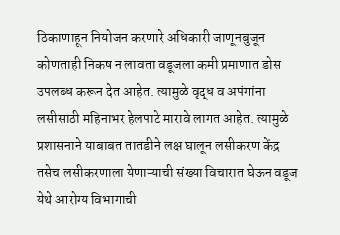ठिकाणाहून नियोजन करणारे अधिकारी जाणूनबुजून कोणताही निकष न लावता वडूजला कमी प्रमाणात डोस उपलब्ध करून देत आहेत. त्यामुळे वृद्ध व अपंगांना लसीसाठी महिनाभर हेलपाटे मारावे लागत आहेत. त्यामुळे प्रशासनाने याबाबत तातडीने लक्ष घालून लसीकरण केंद्र तसेच लसीकरणाला येणाऱ्याची संख्या विचारात घेऊन वडूज येथे आरोग्य विभागाची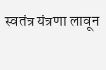स्वतंत्र यंत्रणा लावून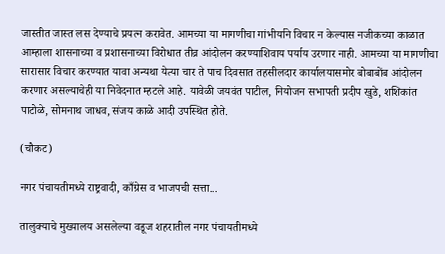जास्तीत जास्त लस देण्याचे प्रयत्न करावेत. आमच्या या मागणीचा गांभीर्याने विचार न केल्यास नजीकच्या काळात आम्हाला शासनाच्या व प्रशासनाच्या विरोधात तीव्र आंदोलन करण्याशिवाय पर्याय उरणार नाही. आमच्या या मागणीचा सारासार विचार करण्यात यावा अन्यथा येत्या चार ते पाच दिवसात तहसीलदार कार्यालयासमोर बोबाबोंब आंदोलन करणार असल्याचेही या निवेदनात म्हटले आहे. यावेळी जयवंत पाटील, नियोजन सभापती प्रदीप खुडे, शशिकांत पाटोळे, सोमनाथ जाधव, संजय काळे आदी उपस्थित होते.

(चौकट)

नगर पंचायतीमध्ये राष्ट्रवादी, काँग्रेस व भाजपची सत्ता...

तालुक्याचे मुख्यालय असलेल्या वडूज शहरातील नगर पंचायतीमध्ये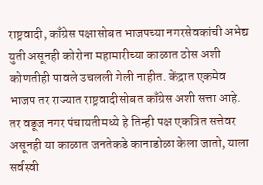राष्ट्रवादी, काँग्रेस पक्षासोबत भाजपच्या नगरसेवकांची अभेद्य युती असूनही कोरोना महामारीच्या काळात ठोस अशी कोणतीही पावले उचलली गेली नाहीत. केंद्रात एकमेव भाजप तर राज्यात राष्ट्रवादीसोबत काँग्रेस अशी सत्ता आहे. तर वडूज नगर पंचायतीमध्ये हे तिन्ही पक्ष एकत्रित सत्तेवर असूनही या काळात जनतेकडे कानाडोळा केला जातो, याला सर्वस्वी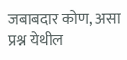जबाबदार कोण, असा प्रश्न येथील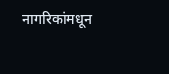नागरिकांमधून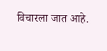विचारला जात आहे.